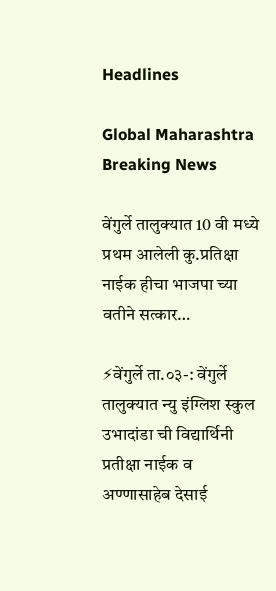Headlines

Global Maharashtra Breaking News

वेंगुर्ले तालुक्यात 10 वी मध्ये प्रथम आलेली कु.प्रतिक्षा नाईक हीचा भाजपा च्या वतीने सत्कार…

⚡वेंगुर्ले ता.०३-: वेंगुर्ले तालुक्यात न्यु इंग्लिश स्कुल उभादांडा ची विद्यार्थिनी प्रतीक्षा नाईक व अण्णासाहेब देसाई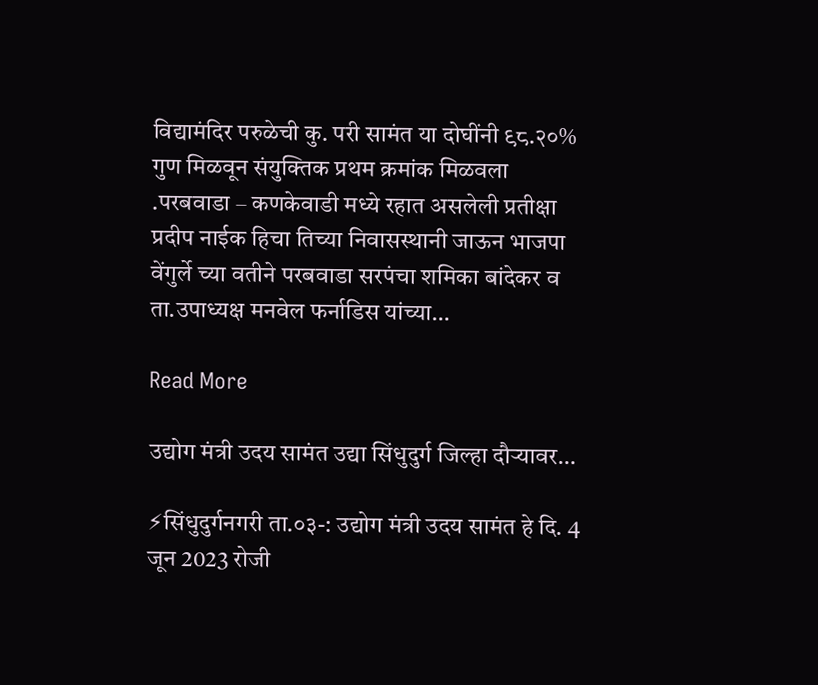विद्यामंदिर परुळेची कु. परी सामंत या दोघींनी ९८.२०% गुण मिळवून संयुक्तिक प्रथम क्रमांक मिळवला .परबवाडा – कणकेवाडी मध्ये रहात असलेली प्रतीक्षा प्रदीप नाईक हिचा तिच्या निवासस्थानी जाऊन भाजपा वेंगुर्ले च्या वतीने परबवाडा सरपंचा शमिका बांदेकर व ता.उपाध्यक्ष मनवेल फर्नाडिस यांच्या…

Read More

उद्योग मंत्री उदय सामंत उद्या सिंधुदुर्ग जिल्हा दौर्‍यावर…

⚡सिंधुदुर्गनगरी ता.०३-: उद्योग मंत्री उदय सामंत हे दि. 4 जून 2023 रोजी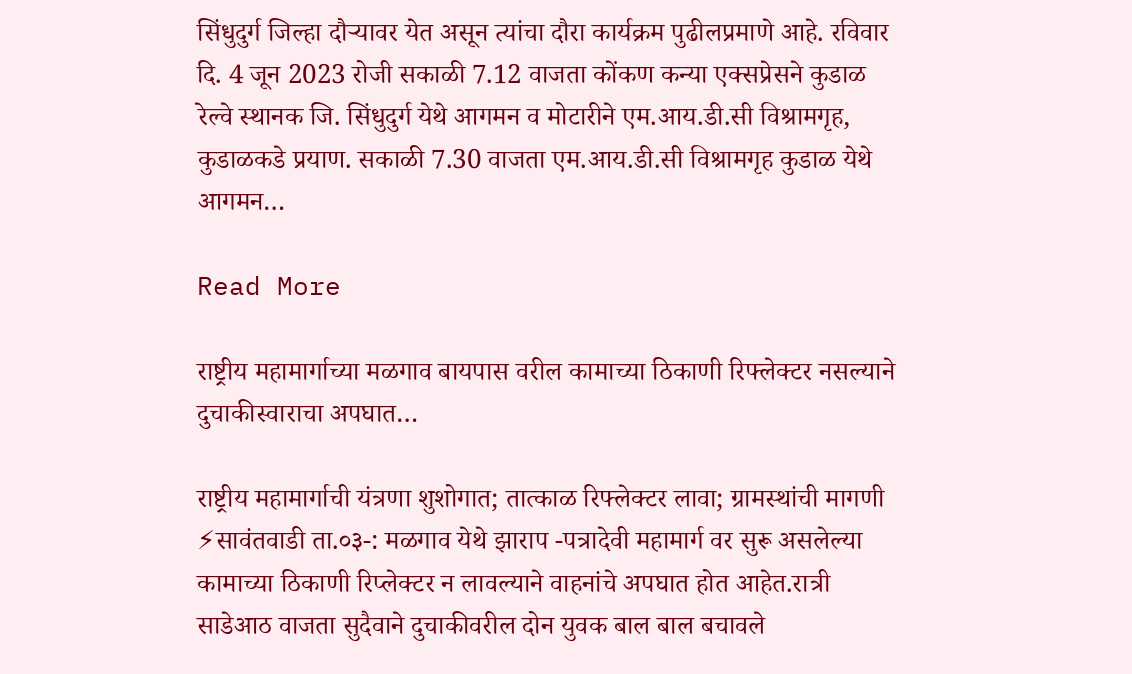सिंधुदुर्ग जिल्हा दौऱ्यावर येत असून त्यांचा दौरा कार्यक्रम पुढीलप्रमाणे आहे. रविवार दि. 4 जून 2023 रोजी सकाळी 7.12 वाजता कोंकण कन्या एक्सप्रेसने कुडाळ रेल्वे स्थानक जि. सिंधुदुर्ग येथे आगमन व मोटारीने एम.आय.डी.सी विश्रामगृह, कुडाळकडे प्रयाण. सकाळी 7.30 वाजता एम.आय.डी.सी विश्रामगृह कुडाळ येथे आगमन…

Read More

राष्ट्रीय महामार्गाच्या मळगाव बायपास वरील कामाच्या ठिकाणी रिफ्लेक्टर नसल्याने दुचाकीस्वाराचा अपघात…

राष्ट्रीय महामार्गाची यंत्रणा शुशोगात; तात्काळ रिफ्लेक्टर लावा; ग्रामस्थांची मागणी ⚡सावंतवाडी ता.०३-: मळगाव येथे झाराप -पत्रादेवी महामार्ग वर सुरू असलेल्या कामाच्या ठिकाणी रिप्लेक्टर न लावल्याने वाहनांचे अपघात होत आहेत.रात्री साडेआठ वाजता सुदैवाने दुचाकीवरील दोन युवक बाल बाल बचावले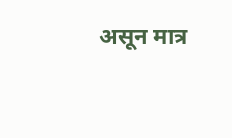असून मात्र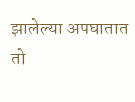झालेल्या अपघातात तो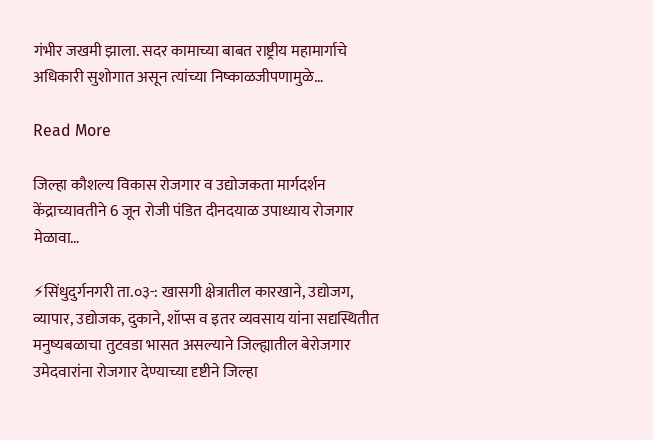गंभीर जखमी झाला. सदर कामाच्या बाबत राष्ट्रीय महामार्गाचे अधिकारी सुशोगात असून त्यांच्या निष्काळजीपणामुळे…

Read More

जिल्हा कौशल्य विकास रोजगार व उद्योजकता मार्गदर्शन केंद्राच्यावतीने 6 जून रोजी पंडित दीनदयाळ उपाध्याय रोजगार मेळावा…

⚡सिंधुदुर्गनगरी ता.०३-: खासगी क्षेत्रातील कारखाने, उद्योजग, व्यापार, उद्योजक, दुकाने, शॉप्स व इतर व्यवसाय यांना सद्यस्थितीत मनुष्यबळाचा तुटवडा भासत असल्याने जिल्ह्यातील बेरोजगार उमेदवारांना रोजगार देण्याच्या दृष्टीने जिल्हा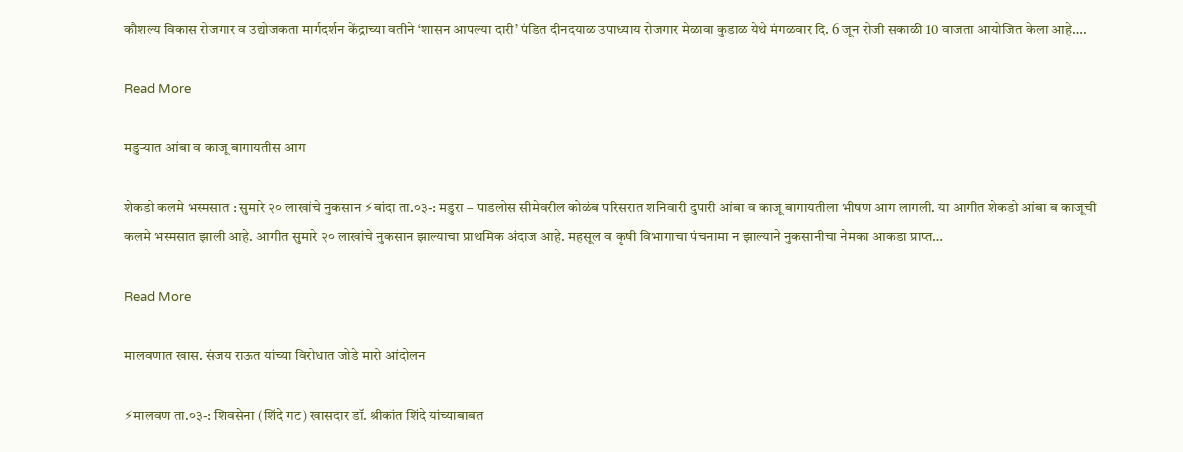कौशल्य विकास रोजगार व उद्योजकता मार्गदर्शन केंद्राच्या वतीने ‘शासन आपल्या दारी’ पंडित दीनदयाळ उपाध्याय रोजगार मेळावा कुडाळ येथे मंगळवार दि. 6 जून रोजी सकाळी 10 वाजता आयोजित केला आहे….

Read More

मडुऱ्यात आंबा व काजू बागायतीस आग

शेकडो कलमे भस्मसात : सुमारे २० लाखांचे नुकसान ⚡बांदा ता.०३-: मडुरा – पाडलोस सीमेवरील कोळंब परिसरात शनिवारी दुपारी आंबा व काजू बागायतीला भीषण आग लागली. या आगीत शेकडो आंबा ब काजूची कलमे भस्मसात झाली आहे. आगीत सुमारे २० लाखांचे नुकसान झाल्याचा प्राथमिक अंदाज आहे. महसूल व कृषी विभागाचा पंचनामा न झाल्याने नुकसानीचा नेमका आकडा प्राप्त…

Read More

मालवणात खास. संजय राऊत यांच्या विरोधात जोडे मारो आंदोलन

⚡मालवण ता.०३-: शिवसेना (शिंदे गट) खासदार डॉ. श्रीकांत शिंदे यांच्याबाबत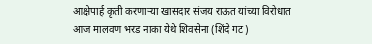आक्षेपार्ह कृती करणाऱ्या खासदार संजय राऊत यांच्या विरोधात आज मालवण भरड नाका येथे शिवसेना (शिंदे गट)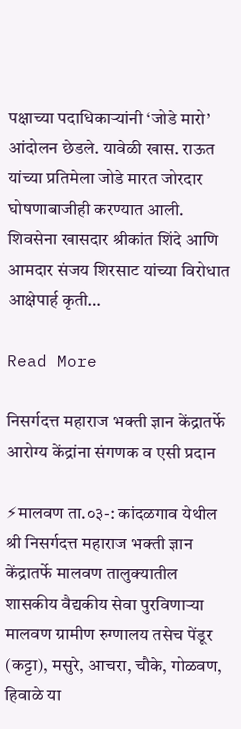पक्षाच्या पदाधिकाऱ्यांनी ‘जोडे मारो’ आंदोलन छेडले. यावेळी खास. राऊत यांच्या प्रतिमेला जोडे मारत जोरदार घोषणाबाजीही करण्यात आली. शिवसेना खासदार श्रीकांत शिंदे आणि आमदार संजय शिरसाट यांच्या विरोधात आक्षेपार्ह कृती…

Read More

निसर्गदत्त महाराज भक्ती ज्ञान केंद्रातर्फे आरोग्य केंद्रांना संगणक व एसी प्रदान

⚡मालवण ता.०३-: कांदळगाव येथील श्री निसर्गदत्त महाराज भक्ती ज्ञान केंद्रातर्फे मालवण तालुक्यातील शासकीय वैद्यकीय सेवा पुरविणाऱ्या मालवण ग्रामीण रुग्णालय तसेच पेंडूर (कट्टा), मसुरे, आचरा, चौके, गोळवण, हिवाळे या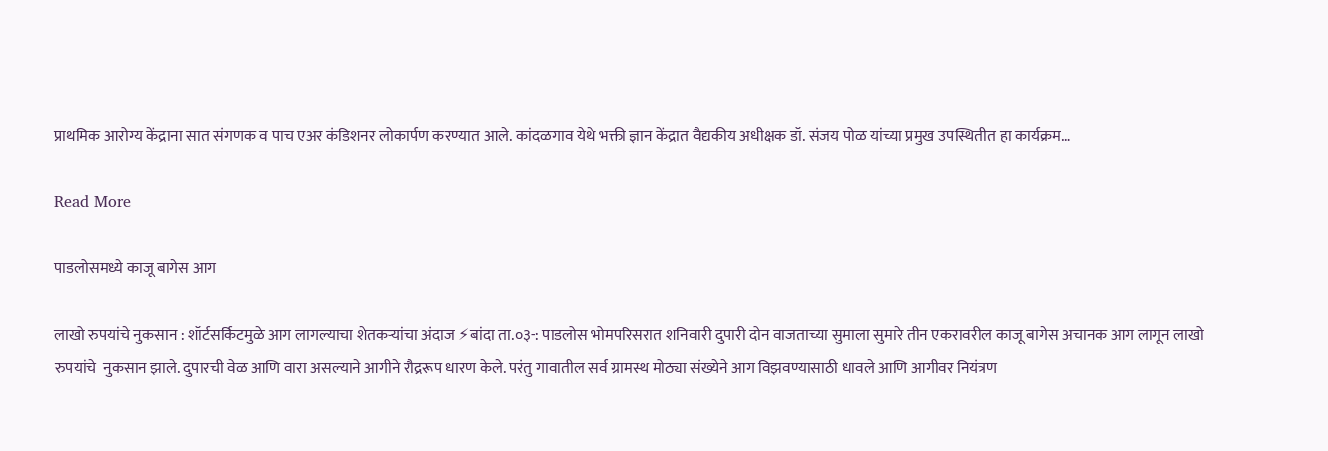प्राथमिक आरोग्य केंद्राना सात संगणक व पाच एअर कंडिशनर लोकार्पण करण्यात आले. कांदळगाव येथे भक्ती ज्ञान केंद्रात वैद्यकीय अधीक्षक डॉ. संजय पोळ यांच्या प्रमुख उपस्थितीत हा कार्यक्रम…

Read More

पाडलोसमध्ये काजू बागेस आग

लाखो रुपयांचे नुकसान : शॉर्टसर्किटमुळे आग लागल्याचा शेतकऱ्यांचा अंदाज ⚡बांदा ता.०३-: पाडलोस भोमपरिसरात शनिवारी दुपारी दोन वाजताच्या सुमाला सुमारे तीन एकरावरील काजू बागेस अचानक आग लागून लाखो रुपयांचे  नुकसान झाले. दुपारची वेळ आणि वारा असल्याने आगीने रौद्ररूप धारण केले. परंतु गावातील सर्व ग्रामस्थ मोठ्या संख्येने आग विझवण्यासाठी धावले आणि आगीवर नियंत्रण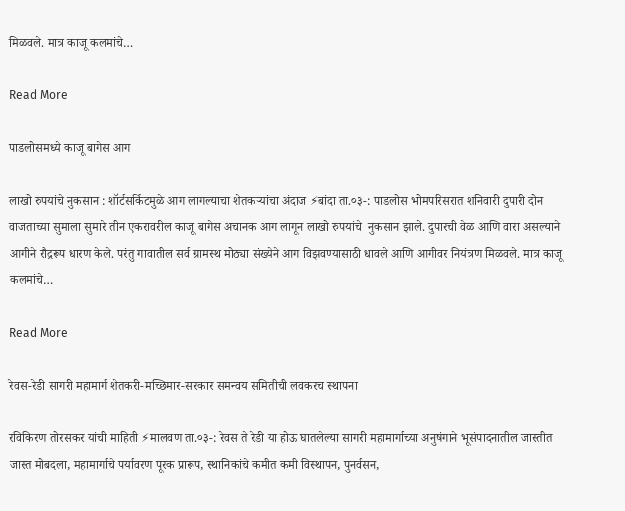मिळवले. मात्र काजू कलमांचे…

Read More

पाडलोसमध्ये काजू बागेस आग

लाखो रुपयांचे नुकसान : शॉर्टसर्किटमुळे आग लागल्याचा शेतकऱ्यांचा अंदाज ⚡बांदा ता.०३-: पाडलोस भोमपरिसरात शनिवारी दुपारी दोन वाजताच्या सुमाला सुमारे तीन एकरावरील काजू बागेस अचानक आग लागून लाखो रुपयांचे  नुकसान झाले. दुपारची वेळ आणि वारा असल्याने आगीने रौद्ररूप धारण केले. परंतु गावातील सर्व ग्रामस्थ मोठ्या संख्येने आग विझवण्यासाठी धावले आणि आगीवर नियंत्रण मिळवले. मात्र काजू कलमांचे…

Read More

रेवस-रेडी सागरी महामार्ग शेतकरी-मच्छिमार-सरकार समन्वय समितीची लवकरच स्थापना

रविकिरण तोरसकर यांची माहिती ⚡मालवण ता.०३-: रेवस ते रेडी या होऊ घातलेल्या सागरी महामार्गाच्या अनुषंगाने भूसंपादनातील जास्तीत जास्त मोबदला, महामार्गाचे पर्यावरण पूरक प्रारूप, स्थानिकांचे कमीत कमी विस्थापन, पुनर्वसन,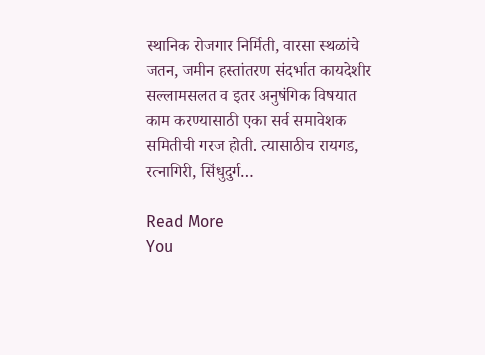स्थानिक रोजगार निर्मिती, वारसा स्थळांचे जतन, जमीन हस्तांतरण संदर्भात कायदेशीर सल्लामसलत व इतर अनुषंगिक विषयात काम करण्यासाठी एका सर्व समावेशक समितीची गरज होती. त्यासाठीच रायगड, रत्नागिरी, सिंधुदुर्ग…

Read More
You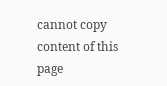cannot copy content of this page